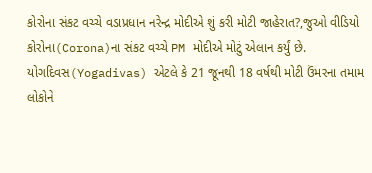કોરોના સંકટ વચ્ચે વડાપ્રધાન નરેન્દ્ર મોદીએ શું કરી મોટી જાહેરાત?,જુઓ વીડિયો
કોરોના(Corona)ના સંકટ વચ્ચે PM મોદીએ મોટું એલાન કર્યું છે. યોગદિવસ(Yogadivas) એટલે કે 21 જૂનથી 18 વર્ષથી મોટી ઉંમરના તમામ લોકોને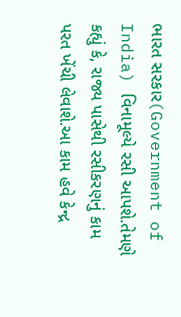ભારત સરકાર(Government of India) વિનામૂલ્યે રસી આપશે.તેમણે કહ્યું કે, રાજ્ય પાસેથી રસીકરણનું કામ પરત ખેંચી લેવાશે.આ કામ હવે કેન્દ્ર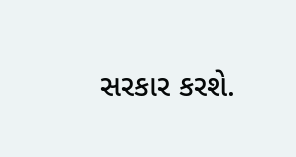સરકાર કરશે.